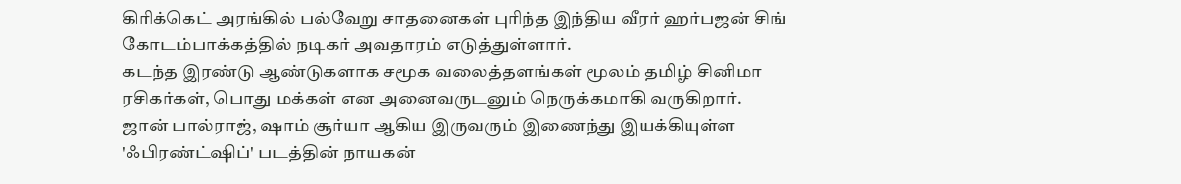கிரிக்கெட் அரங்கில் பல்வேறு சாதனைகள் புரிந்த இந்திய வீரர் ஹர்பஜன் சிங் கோடம்பாக்கத்தில் நடிகர் அவதாரம் எடுத்துள்ளார்.
கடந்த இரண்டு ஆண்டுகளாக சமூக வலைத்தளங்கள் மூலம் தமிழ் சினிமா ரசிகர்கள், பொது மக்கள் என அனைவருடனும் நெருக்கமாகி வருகிறார்.
ஜான் பால்ராஜ், ஷாம் சூர்யா ஆகிய இருவரும் இணைந்து இயக்கியுள்ள 'ஃபிரண்ட்ஷிப்' படத்தின் நாயகன்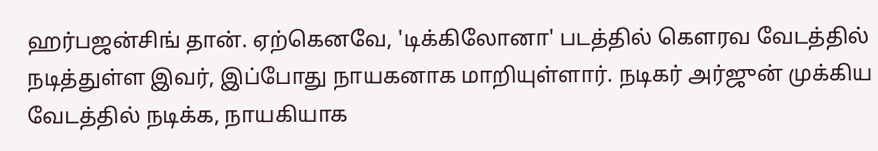ஹர்பஜன்சிங் தான். ஏற்கெனவே, 'டிக்கிலோனா' படத்தில் கௌரவ வேடத்தில் நடித்துள்ள இவர், இப்போது நாயகனாக மாறியுள்ளார். நடிகர் அர்ஜுன் முக்கிய வேடத்தில் நடிக்க, நாயகியாக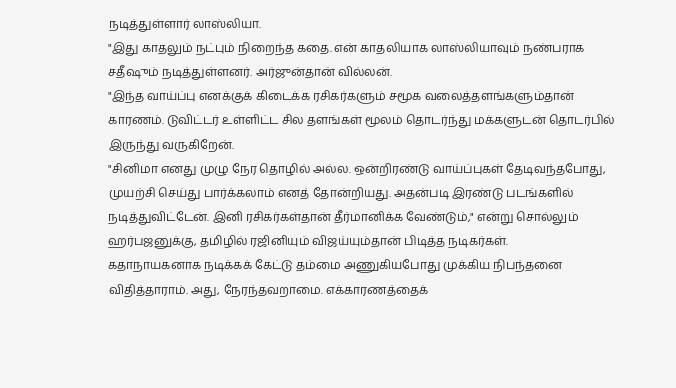நடித்துள்ளார் லாஸ்லியா.
"இது காதலும் நட்பும் நிறைந்த கதை. என் காதலியாக லாஸ்லியாவும் நண்பராக சதீஷும் நடித்துள்ளனர். அர்ஜுன்தான் வில்லன்.
"இந்த வாய்ப்பு எனக்குக் கிடைக்க ரசிகர்களும் சமூக வலைத்தளங்களும்தான் காரணம். டுவிட்டர் உள்ளிட்ட சில தளங்கள் மூலம் தொடர்ந்து மக்களுடன் தொடர்பில் இருந்து வருகிறேன்.
"சினிமா எனது முழு நேர தொழில் அல்ல. ஒன்றிரண்டு வாய்ப்புகள் தேடிவந்தபோது, முயற்சி செய்து பார்க்கலாம் எனத் தோன்றியது. அதன்படி இரண்டு படங்களில் நடித்துவிட்டேன். இனி ரசிகர்கள்தான் தீர்மானிக்க வேண்டும்," என்று சொல்லும் ஹர்பஜனுக்கு, தமிழில் ரஜினியும் விஜய்யும்தான் பிடித்த நடிகர்கள்.
கதாநாயகனாக நடிக்கக் கேட்டு தம்மை அணுகியபோது முக்கிய நிபந்தனை விதித்தாராம். அது, நேரந்தவறாமை. எக்காரணத்தைக்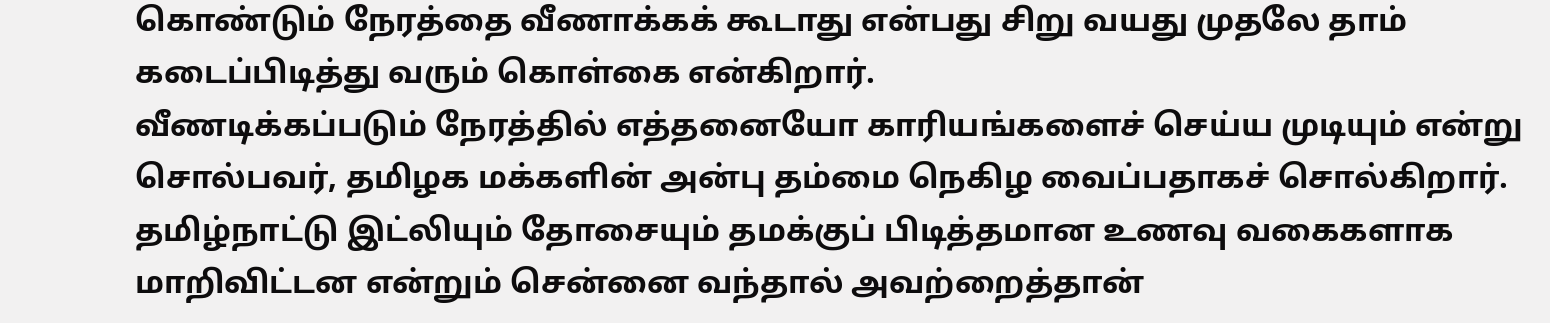கொண்டும் நேரத்தை வீணாக்கக் கூடாது என்பது சிறு வயது முதலே தாம் கடைப்பிடித்து வரும் கொள்கை என்கிறார்.
வீணடிக்கப்படும் நேரத்தில் எத்தனையோ காரியங்களைச் செய்ய முடியும் என்று சொல்பவர், தமிழக மக்களின் அன்பு தம்மை நெகிழ வைப்பதாகச் சொல்கிறார்.
தமிழ்நாட்டு இட்லியும் தோசையும் தமக்குப் பிடித்தமான உணவு வகைகளாக மாறிவிட்டன என்றும் சென்னை வந்தால் அவற்றைத்தான்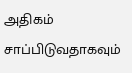அதிகம் சாப்பிடுவதாகவும்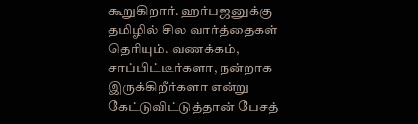கூறுகிறார். ஹர்பஜனுக்கு தமிழில் சில வார்த்தைகள் தெரியும். வணக்கம், சாப்பிட்டீர்களா, நன்றாக இருக்கிறீர்களா என்று கேட்டுவிட்டுத்தான் பேசத்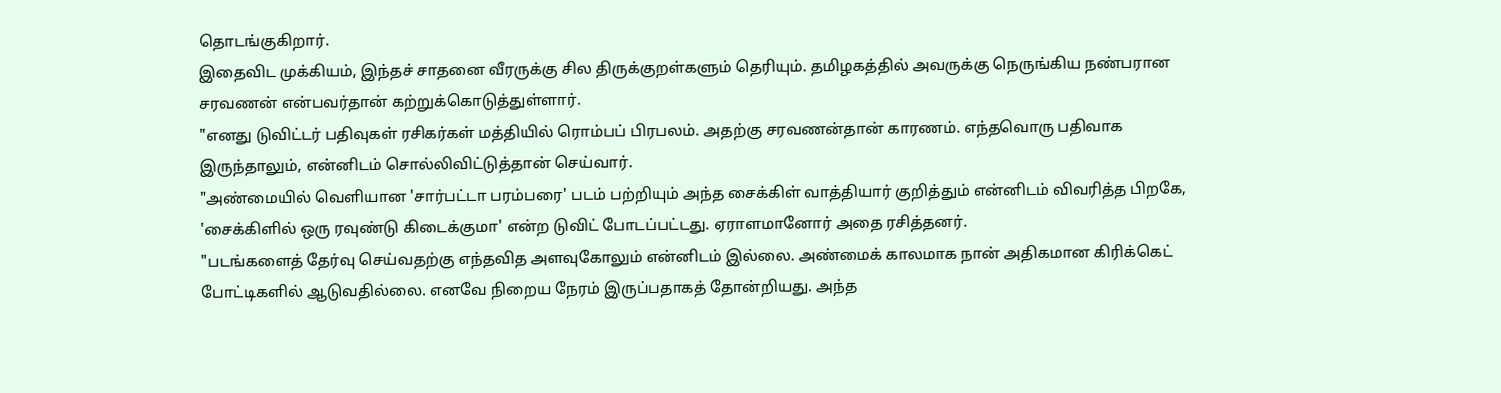தொடங்குகிறார்.
இதைவிட முக்கியம், இந்தச் சாதனை வீரருக்கு சில திருக்குறள்களும் தெரியும். தமிழகத்தில் அவருக்கு நெருங்கிய நண்பரான சரவணன் என்பவர்தான் கற்றுக்கொடுத்துள்ளார்.
"எனது டுவிட்டர் பதிவுகள் ரசிகர்கள் மத்தியில் ரொம்பப் பிரபலம். அதற்கு சரவணன்தான் காரணம். எந்தவொரு பதிவாக இருந்தாலும், என்னிடம் சொல்லிவிட்டுத்தான் செய்வார்.
"அண்மையில் வெளியான 'சார்பட்டா பரம்பரை' படம் பற்றியும் அந்த சைக்கிள் வாத்தியார் குறித்தும் என்னிடம் விவரித்த பிறகே, 'சைக்கிளில் ஒரு ரவுண்டு கிடைக்குமா' என்ற டுவிட் போடப்பட்டது. ஏராளமானோர் அதை ரசித்தனர்.
"படங்களைத் தேர்வு செய்வதற்கு எந்தவித அளவுகோலும் என்னிடம் இல்லை. அண்மைக் காலமாக நான் அதிகமான கிரிக்கெட் போட்டிகளில் ஆடுவதில்லை. எனவே நிறைய நேரம் இருப்பதாகத் தோன்றியது. அந்த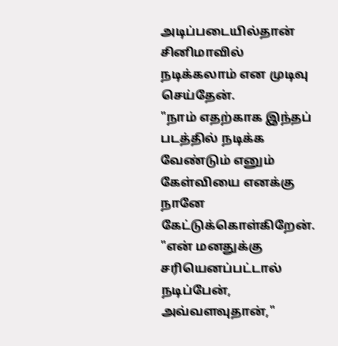அடிப்படையில்தான் சினிமாவில் நடிக்கலாம் என முடிவு செய்தேன்.
"நாம் எதற்காக இந்தப் படத்தில் நடிக்க வேண்டும் எனும் கேள்வியை எனக்கு நானே கேட்டுக்கொள்கிறேன்.
"என் மனதுக்கு சரியெனப்பட்டால் நடிப்பேன், அவ்வளவுதான்,"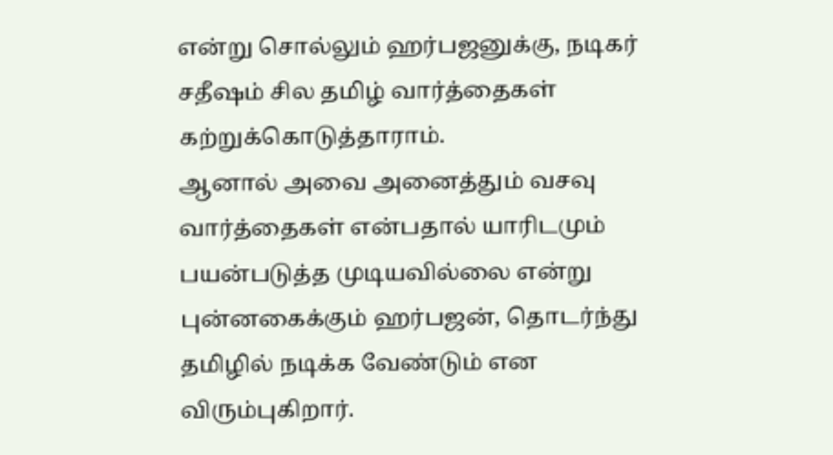என்று சொல்லும் ஹர்பஜனுக்கு, நடிகர் சதீஷம் சில தமிழ் வார்த்தைகள் கற்றுக்கொடுத்தாராம்.
ஆனால் அவை அனைத்தும் வசவு வார்த்தைகள் என்பதால் யாரிடமும் பயன்படுத்த முடியவில்லை என்று புன்னகைக்கும் ஹர்பஜன், தொடர்ந்து தமிழில் நடிக்க வேண்டும் என விரும்புகிறார்.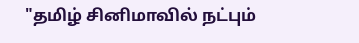"தமிழ் சினிமாவில் நட்பும்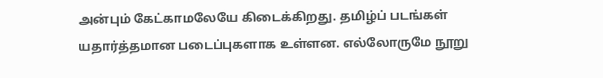அன்பும் கேட்காமலேயே கிடைக்கிறது. தமிழ்ப் படங்கள் யதார்த்தமான படைப்புகளாக உள்ளன. எல்லோருமே நூறு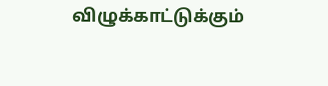விழுக்காட்டுக்கும்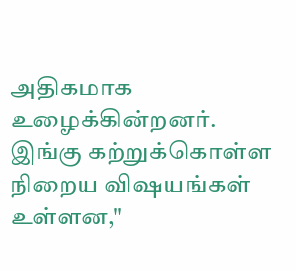அதிகமாக உழைக்கின்றனர். இங்கு கற்றுக்கொள்ள நிறைய விஷயங்கள் உள்ளன,"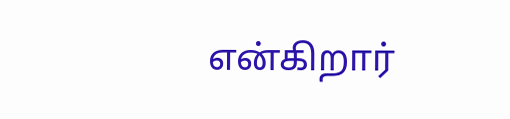என்கிறார்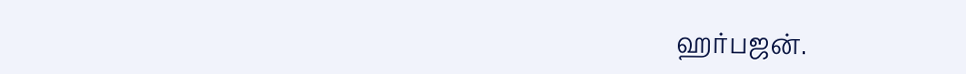ஹர்பஜன்.